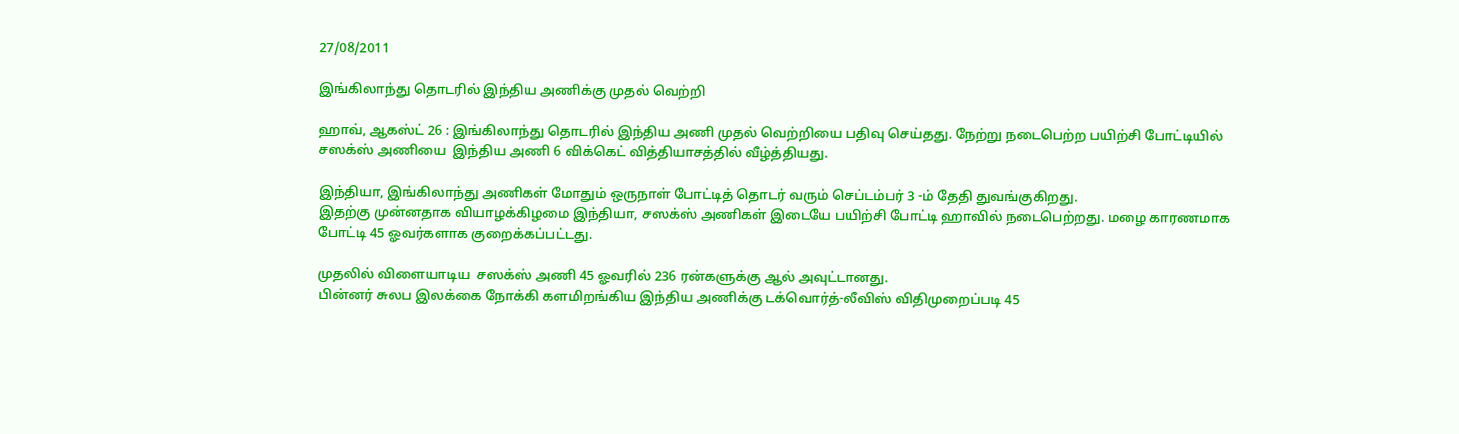27/08/2011

இங்கிலாந்து தொடரில் இந்திய அணிக்கு முதல் வெற்றி

ஹாவ், ஆகஸ்ட் 26 : இங்கிலாந்து தொடரில் இந்திய அணி முதல் வெற்றியை பதிவு செய்தது. நேற்று நடைபெற்ற பயிற்சி போட்டியில் சஸக்ஸ் அணியை  இந்திய அணி 6 விக்கெட் வித்தியாசத்தில் வீழ்த்தியது.

இந்தியா, இங்கிலாந்து அணிகள் மோதும் ஒருநாள் போட்டித் தொடர் வரும் செப்டம்பர் 3 -ம் தேதி துவங்குகிறது.
இதற்கு முன்னதாக வியாழக்கிழமை இந்தியா, சஸக்ஸ் அணிகள் இடையே பயிற்சி போட்டி ஹாவில் நடைபெற்றது. மழை காரணமாக போட்டி 45 ஓவர்களாக குறைக்கப்பட்டது.

முதலில் விளையாடிய  சஸக்ஸ் அணி 45 ஓவரில் 236 ரன்களுக்கு ஆல் அவுட்டானது.
பின்னர் சுலப இலக்கை நோக்கி களமிறங்கிய இந்திய அணிக்கு டக்வொர்த்-லீவிஸ் விதிமுறைப்படி 45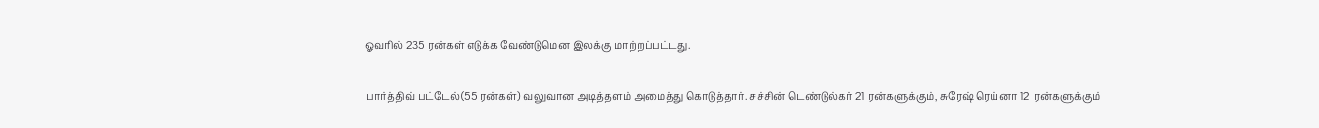ஓவரில் 235 ரன்கள் எடுக்க வேண்டுமென இலக்கு மாற்றப்பட்டது.

பார்த்திவ் பட்டேல்(55 ரன்கள்) வலுவான அடித்தளம் அமைத்து கொடுத்தார். சச்சின் டெண்டுல்கர் 21 ரன்களுக்கும், சுரேஷ் ரெய்னா 12  ரன்களுக்கும்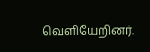வெளியேறினர்.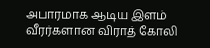அபாரமாக ஆடிய இளம் வீரர்களான விராத் கோலி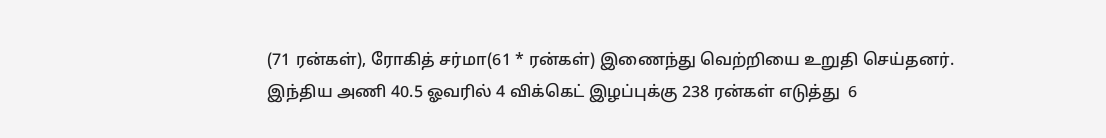(71 ரன்கள்), ரோகித் சர்மா(61 * ரன்கள்) இணைந்து வெற்றியை உறுதி செய்தனர்.
இந்திய அணி 40.5 ஓவரில் 4 விக்கெட் இழப்புக்கு 238 ரன்கள் எடுத்து  6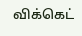விக்கெட்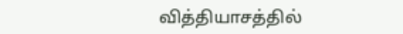வித்தியாசத்தில்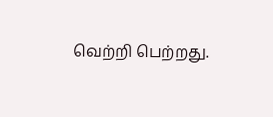வெற்றி பெற்றது.